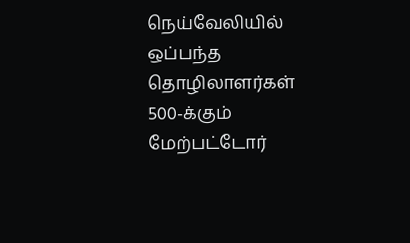நெய்வேலியில் ஒப்பந்த தொழிலாளர்கள் 500-க்கும் மேற்பட்டோர்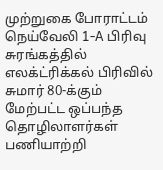முற்றுகை போராட்டம்
நெய்வேலி 1-A பிரிவு சுரங்கத்தில் எலக்ட்ரிக்கல் பிரிவில் சுமார் 80-க்கும் மேற்பட்ட ஒப்பந்த தொழிலாளர்கள் பணியாற்றி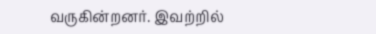வருகின்றனர். இவற்றில்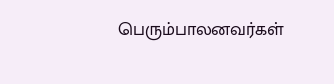பெரும்பாலனவர்கள்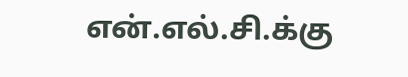என்.எல்.சி.க்கு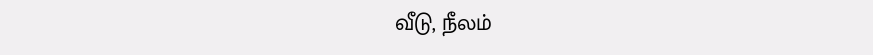வீடு, நீலம்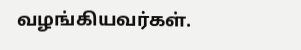வழங்கியவர்கள்.